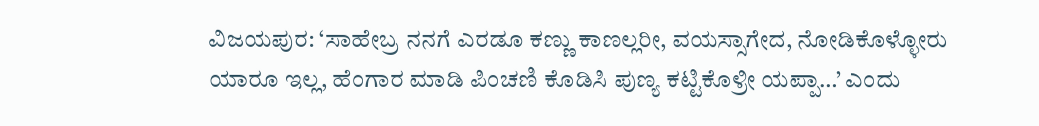ವಿಜಯಪುರ: ‘ಸಾಹೇಬ್ರ ನನಗೆ ಎರಡೂ ಕಣ್ಣು ಕಾಣಲ್ಲರೀ, ವಯಸ್ಸಾಗೇದ, ನೋಡಿಕೊಳ್ಳೋರು ಯಾರೂ ಇಲ್ಲ, ಹೆಂಗಾರ ಮಾಡಿ ಪಿಂಚಣಿ ಕೊಡಿಸಿ ಪುಣ್ಯ ಕಟ್ಟಿಕೊಳ್ರೀ ಯಪ್ಪಾ…’ ಎಂದು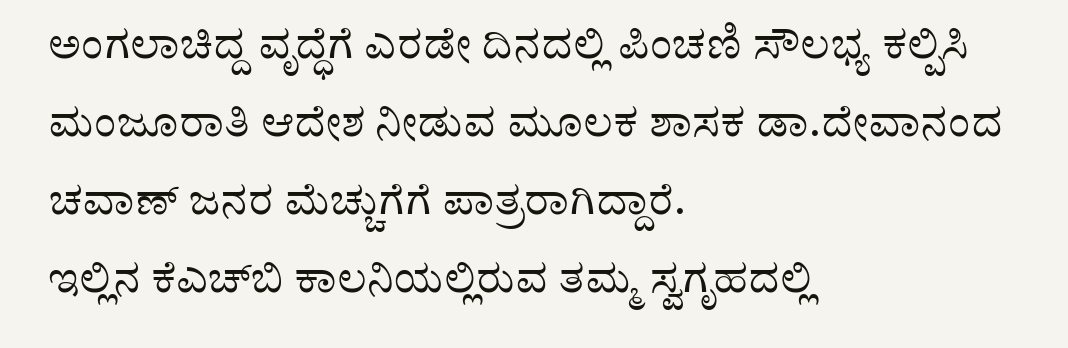ಅಂಗಲಾಚಿದ್ದ ವೃದ್ಧೆಗೆ ಎರಡೇ ದಿನದಲ್ಲಿ ಪಿಂಚಣಿ ಸೌಲಭ್ಯ ಕಲ್ಪಿಸಿ ಮಂಜೂರಾತಿ ಆದೇಶ ನೀಡುವ ಮೂಲಕ ಶಾಸಕ ಡಾ.ದೇವಾನಂದ ಚವಾಣ್ ಜನರ ಮೆಚ್ಚುಗೆಗೆ ಪಾತ್ರರಾಗಿದ್ದಾರೆ.
ಇಲ್ಲಿನ ಕೆಎಚ್‌ಬಿ ಕಾಲನಿಯಲ್ಲಿರುವ ತಮ್ಮ ಸ್ವಗೃಹದಲ್ಲಿ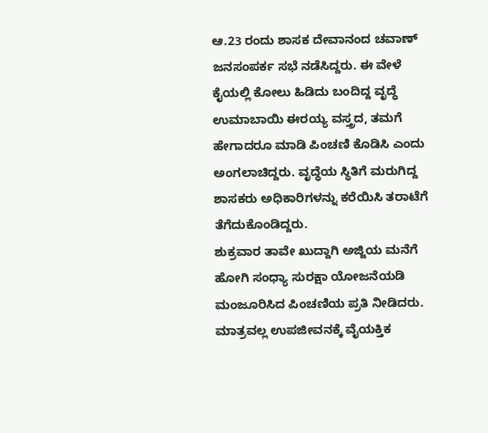ಆ.23 ರಂದು ಶಾಸಕ ದೇವಾನಂದ ಚವಾಣ್ ಜನಸಂಪರ್ಕ ಸಭೆ ನಡೆಸಿದ್ದರು. ಈ ವೇಳೆ ಕೈಯಲ್ಲಿ ಕೋಲು ಹಿಡಿದು ಬಂದಿದ್ದ ವೃದ್ಧೆ ಉಮಾಬಾಯಿ ಈರಯ್ಯ ವಸ್ತ್ರದ, ತಮಗೆ ಹೇಗಾದರೂ ಮಾಡಿ ಪಿಂಚಣಿ ಕೊಡಿಸಿ ಎಂದು ಅಂಗಲಾಚಿದ್ದರು. ವೃದ್ಧೆಯ ಸ್ಥಿತಿಗೆ ಮರುಗಿದ್ದ ಶಾಸಕರು ಅಧಿಕಾರಿಗಳನ್ನು ಕರೆಯಿಸಿ ತರಾಟೆಗೆ ತೆಗೆದುಕೊಂಡಿದ್ದರು.
ಶುಕ್ರವಾರ ತಾವೇ ಖುದ್ದಾಗಿ ಅಜ್ಜಿಯ ಮನೆಗೆ ಹೋಗಿ ಸಂಧ್ಯಾ ಸುರಕ್ಷಾ ಯೋಜನೆಯಡಿ ಮಂಜೂರಿಸಿದ ಪಿಂಚಣಿಯ ಪ್ರತಿ ನೀಡಿದರು. ಮಾತ್ರವಲ್ಲ ಉಪಜೀವನಕ್ಕೆ ವೈಯಕ್ತಿಕ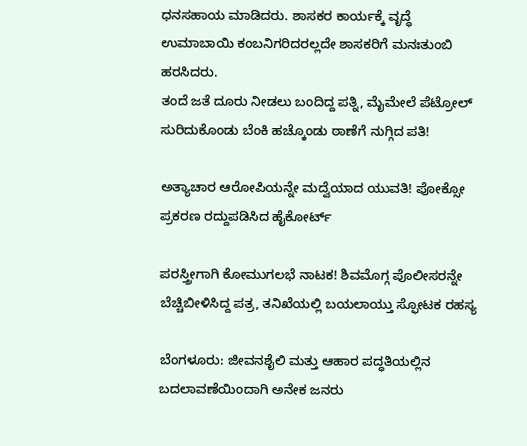ಧನಸಹಾಯ ಮಾಡಿದರು. ಶಾಸಕರ ಕಾರ್ಯಕ್ಕೆ ವೃದ್ಧೆ ಉಮಾಬಾಯಿ ಕಂಬನಿಗರಿದರಲ್ಲದೇ ಶಾಸಕರಿಗೆ ಮನಃತುಂಬಿ ಹರಸಿದರು.
ತಂದೆ ಜತೆ ದೂರು ನೀಡಲು ಬಂದಿದ್ದ ಪತ್ನಿ, ಮೈಮೇಲೆ ಪೆಟ್ರೋಲ್ ಸುರಿದುಕೊಂಡು ಬೆಂಕಿ ಹಚ್ಕೊಂಡು ಠಾಣೆಗೆ ನುಗ್ಗಿದ ಪತಿ!

ಅತ್ಯಾಚಾರ ಆರೋಪಿಯನ್ನೇ ಮದ್ವೆಯಾದ ಯುವತಿ! ಪೋಕ್ಸೋ ಪ್ರಕರಣ ರದ್ದುಪಡಿಸಿದ ಹೈಕೋರ್ಟ್

ಪರಸ್ತ್ರೀಗಾಗಿ ಕೋಮುಗಲಭೆ ನಾಟಕ! ಶಿವಮೊಗ್ಗ ಪೊಲೀಸರನ್ನೇ ಬೆಚ್ಚಿಬೀಳಿಸಿದ್ದ ಪತ್ರ, ತನಿಖೆಯಲ್ಲಿ ಬಯಲಾಯ್ತು ಸ್ಫೋಟಕ ರಹಸ್ಯ

ಬೆಂಗಳೂರು: ಜೀವನಶೈಲಿ ಮತ್ತು ಆಹಾರ ಪದ್ಧತಿಯಲ್ಲಿನ ಬದಲಾವಣೆಯಿಂದಾಗಿ ಅನೇಕ ಜನರು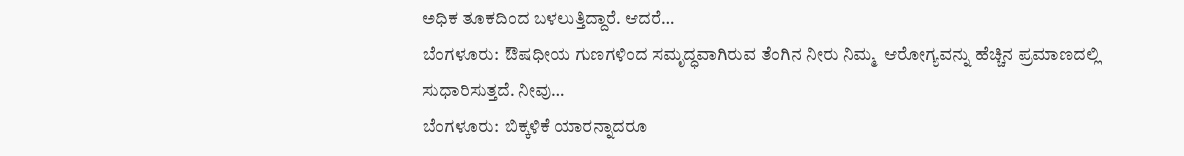ಅಧಿಕ ತೂಕದಿಂದ ಬಳಲುತ್ತಿದ್ದಾರೆ. ಆದರೆ…
ಬೆಂಗಳೂರು:  ಔಷಧೀಯ ಗುಣಗಳಿಂದ ಸಮೃದ್ಧವಾಗಿರುವ ತೆಂಗಿನ ನೀರು ನಿಮ್ಮ  ಆರೋಗ್ಯವನ್ನು ಹೆಚ್ಚಿನ ಪ್ರಮಾಣದಲ್ಲಿ ಸುಧಾರಿಸುತ್ತದೆ. ನೀವು…
ಬೆಂಗಳೂರು:  ಬಿಕ್ಕಳಿಕೆ ಯಾರನ್ನಾದರೂ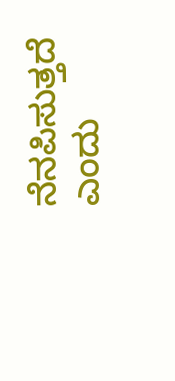ನೆನಪಿಸುತ್ತದೆ ಎಂದು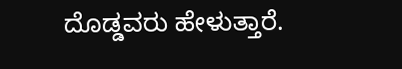ದೊಡ್ಡವರು ಹೇಳುತ್ತಾರೆ.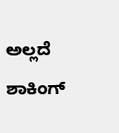ಅಲ್ಲದೆ ಶಾಕಿಂಗ್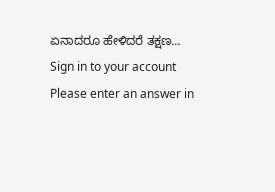ಏನಾದರೂ ಹೇಳಿದರೆ ತಕ್ಷಣ…
Sign in to your account
Please enter an answer in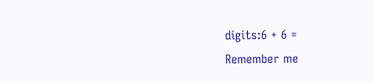digits:6 + 6 =
Remember me